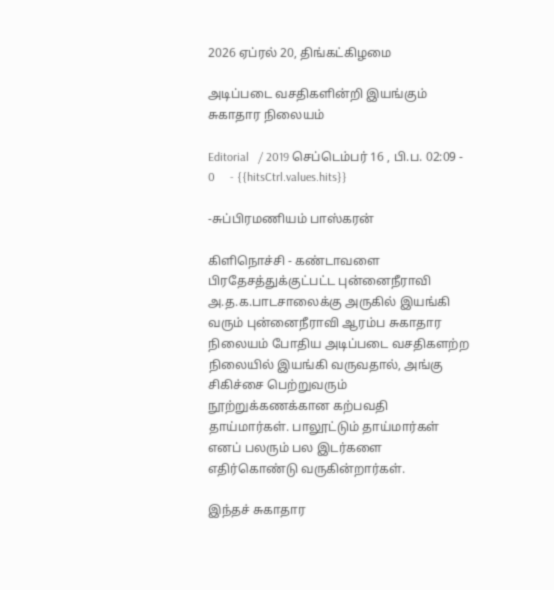2026 ஏப்ரல் 20, திங்கட்கிழமை

அடிப்படை வசதிகளின்றி இயங்கும் சுகாதார நிலையம்

Editorial   / 2019 செப்டெம்பர் 16 , பி.ப. 02:09 - 0     - {{hitsCtrl.values.hits}}

-சுப்பிரமணியம் பாஸ்கரன்

கிளிநொச்சி - கண்டாவளை பிரதேசத்துக்குட்பட்ட புன்னைநீராவி  அ.த.க.பாடசாலைக்கு அருகில் இயங்கி வரும் புன்னைநீராவி ஆரம்ப சுகாதார நிலையம் போதிய அடிப்படை வசதிகளற்ற நிலையில் இயங்கி வருவதால், அங்கு சிகிச்சை பெற்றுவரும்  நூற்றுக்கணக்கான கற்பவதி தாய்மார்கள். பாலூட்டும் தாய்மார்கள் எனப் பலரும் பல இடர்களை  எதிர்கொண்டு வருகின்றார்கள்.

இந்தச் சுகாதார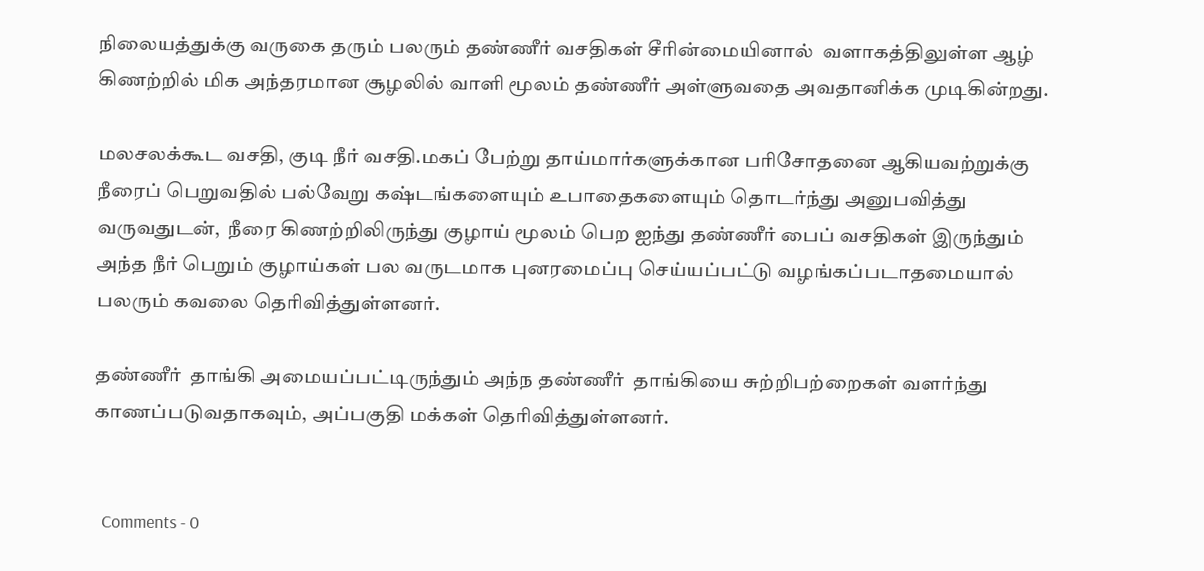நிலையத்துக்கு வருகை தரும் பலரும் தண்ணீர் வசதிகள் சீரின்மையினால்  வளாகத்திலுள்ள ஆழ் கிணற்றில் மிக அந்தரமான சூழலில் வாளி மூலம் தண்ணீர் அள்ளுவதை அவதானிக்க முடிகின்றது.

மலசலக்கூட வசதி, குடி நீர் வசதி.மகப் பேற்று தாய்மார்களுக்கான பரிசோதனை ஆகியவற்றுக்கு நீரைப் பெறுவதில் பல்வேறு கஷ்டங்களையும் உபாதைகளையும் தொடர்ந்து அனுபவித்து வருவதுடன்,  நீரை கிணற்றிலிருந்து குழாய் மூலம் பெற ஐந்து தண்ணீர் பைப் வசதிகள் இருந்தும் அந்த நீர் பெறும் குழாய்கள் பல வருடமாக புனரமைப்பு செய்யப்பட்டு வழங்கப்படாதமையால் பலரும் கவலை தெரிவித்துள்ளனர்.

தண்ணீர்  தாங்கி அமையப்பட்டிருந்தும் அந்ந தண்ணீர்  தாங்கியை சுற்றிபற்றைகள் வளர்ந்து காணப்படுவதாகவும், அப்பகுதி மக்கள் தெரிவித்துள்ளனர்.


  Comments - 0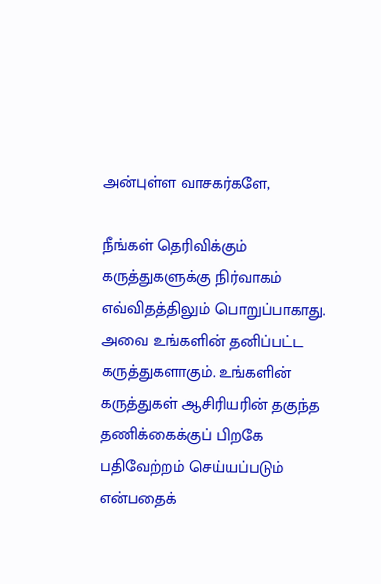அன்புள்ள வாசகர்களே,

நீங்கள் தெரிவிக்கும் கருத்துகளுக்கு நிர்வாகம் எவ்விதத்திலும் பொறுப்பாகாது. அவை உங்களின் தனிப்பட்ட கருத்துகளாகும். உங்களின் கருத்துகள் ஆசிரியரின் தகுந்த தணிக்கைக்குப் பிறகே பதிவேற்றம் செய்யப்படும் என்பதைக்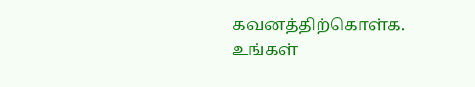கவனத்திற்கொள்க. உங்கள்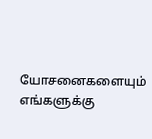யோசனைகளையும் எங்களுக்கு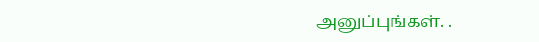அனுப்புங்கள். .